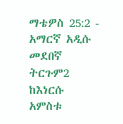ማቴዎስ 25:2 - አማርኛ አዲሱ መደበኛ ትርጉም2 ከእነርሱ አምስቱ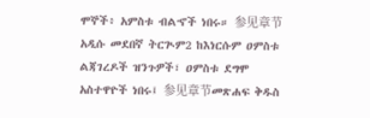ሞኞች፥ አምስቱ ብልኆች ነበሩ። 参见章节አዲሱ መደበኛ ትርጒም2 ከእነርሱም ዐምስቱ ልጃገረዶች ዝንጉዎች፣ ዐምስቱ ደግሞ አስተዋዮች ነበሩ፤ 参见章节መጽሐፍ ቅዱስ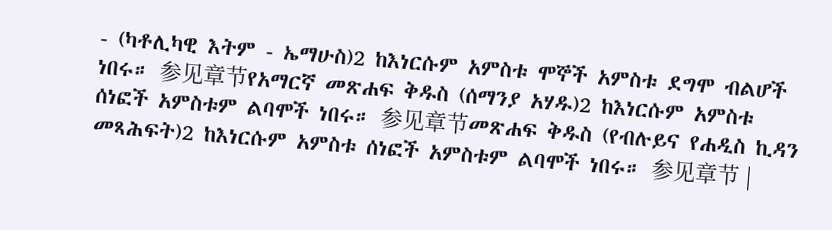- (ካቶሊካዊ እትም - ኤማሁስ)2 ከእነርሱም አምስቱ ሞኞች አምስቱ ደግሞ ብልሆች ነበሩ። 参见章节የአማርኛ መጽሐፍ ቅዱስ (ሰማንያ አሃዱ)2 ከእነርሱም አምስቱ ሰነፎች አምስቱም ልባሞች ነበሩ። 参见章节መጽሐፍ ቅዱስ (የብሉይና የሐዲስ ኪዳን መጻሕፍት)2 ከእነርሱም አምስቱ ሰነፎች አምስቱም ልባሞች ነበሩ። 参见章节 |